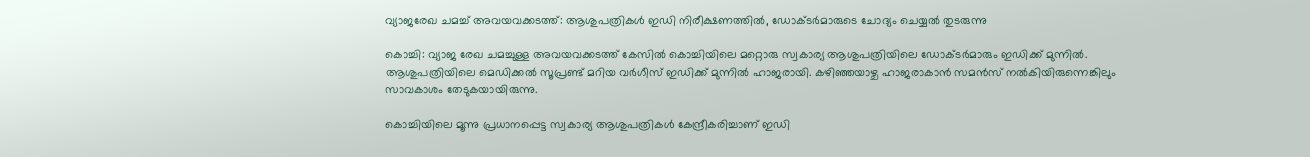വ്യാജരേഖ ചമച്ച് അവയവക്കടത്ത്: ആശുപത്രികള്‍ ഇഡി നിരീക്ഷണത്തില്‍, ഡോക്ടര്‍മാരുടെ ചോദ്യം ചെയ്യല്‍ തുടരുന്നു

കൊച്ചി: വ്യാജ രേഖ ചമച്ചുള്ള അവയവക്കടത്ത് കേസില്‍ കൊച്ചിയിലെ മറ്റൊരു സ്വകാര്യ ആശുപത്രിയിലെ ഡോക്ടര്‍മാരും ഇഡിക്ക് മുന്നില്‍. ആശുപത്രിയിലെ മെഡിക്കല്‍ സൂപ്രണ്ട് മറിയ വര്‍ഗീസ് ഇഡിക്ക് മുന്നില്‍ ഹാജരായി. കഴിഞ്ഞയാഴ്ച ഹാജരാകാന്‍ സമന്‍സ് നല്‍കിയിരുന്നെങ്കിലും സാവകാശം തേടുകയായിരുന്നു.

കൊച്ചിയിലെ മൂന്നു പ്രധാനപ്പെട്ട സ്വകാര്യ ആശുപത്രികള്‍ കേന്ദ്രീകരിച്ചാണ് ഇഡി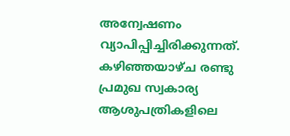അന്വേഷണം വ്യാപിപ്പിച്ചിരിക്കുന്നത്. കഴിഞ്ഞയാഴ്ച രണ്ടു പ്രമുഖ സ്വകാര്യ ആശുപത്രികളിലെ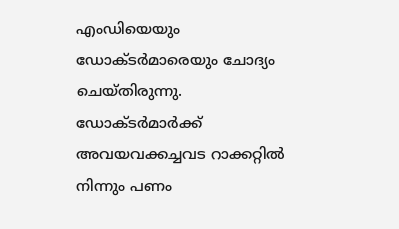എംഡിയെയും ഡോക്ടര്‍മാരെയും ചോദ്യം ചെയ്തിരുന്നു. ഡോക്ടര്‍മാര്‍ക്ക് അവയവക്കച്ചവട റാക്കറ്റില്‍ നിന്നും പണം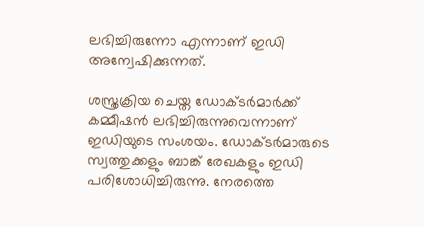ലഭിച്ചിരുന്നോ എന്നാണ് ഇഡി അന്വേഷിക്കുന്നത്.

ശസ്ത്രക്രിയ ചെയ്ത ഡോക്ടര്‍മാര്‍ക്ക് കമ്മീഷന്‍ ലഭിച്ചിരുന്നുവെന്നാണ് ഇഡിയുടെ സംശയം. ഡോക്ടര്‍മാരുടെ സ്വത്തുക്കളും ബാങ്ക് രേഖകളും ഇഡി പരിശോധിച്ചിരുന്നു. നേരത്തെ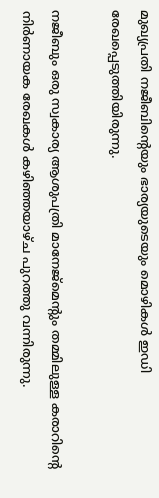മുഖ്യപ്രതി നജീബിന്റെയും ഭാര്യയുടെയും മൊഴികള്‍ ഇഡി രേഖപ്പെടുത്തിയിരുന്നു.

നജീബും ഒരു സ്വകാര്യ ആശുപത്രി മാനേജ്‌മെന്‍റും തമ്മിലുള്ള കരാറിന്‍റെ നിര്‍ണായക രേഖകള്‍ കഴിഞ്ഞയാഴ്ച പുറത്തു വന്നിരുന്നു.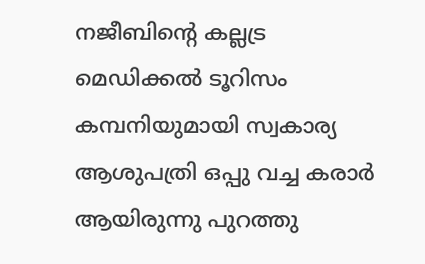നജീബിന്‍റെ കല്ലട്ര മെഡിക്കല്‍ ടൂറിസം കമ്പനിയുമായി സ്വകാര്യ ആശുപത്രി ഒപ്പു വച്ച കരാര്‍ ആയിരുന്നു പുറത്തു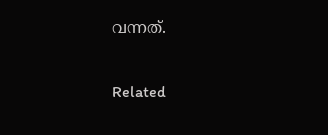വന്നത്.

Related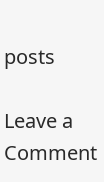posts

Leave a Comment